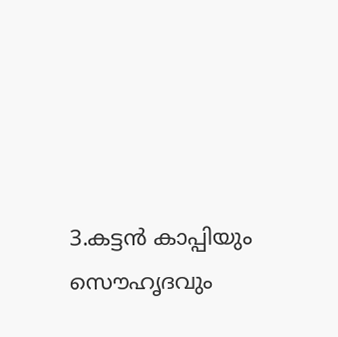3.കട്ടന്‍ കാപ്പിയും സൌഹൃദവും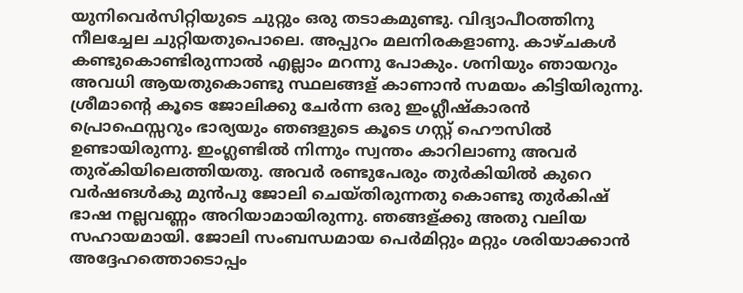യുനിവെര്‍സിറ്റിയുടെ ചുറ്റും ഒരു തടാകമുണ്ടു. വിദ്യാപീഠത്തിനു നീലച്ചേല ചുറ്റിയതുപൊലെ. അപ്പുറം മലനിരകളാണു. കാഴ്ചകള്‍ കണ്ടുകൊണ്ടിരുന്നാല്‍ എല്ലാം മറന്നു പോകും. ശനിയും ഞായറും അവധി ആയതുകൊണ്ടു സ്ഥലങ്ങള് കാണാന്‍‌ സമയം കിട്ടിയിരുന്നു. ശ്രീമാന്റെ കൂടെ ജോലിക്കു ചേര്‍ന്ന ഒരു ഇംഗ്ലീഷ്കാരന്‍ പ്രൊഫെസ്സറും ഭാര്യയും ഞങളുടെ കൂടെ ഗസ്റ്റ് ഹൌസില്‍ ഉണ്ടായിരുന്നു. ഇംഗ്ലണ്ടില്‍ നിന്നും സ്വന്തം കാറിലാണു അവര്‍ തുര്കിയിലെത്തിയതു. അവര്‍ രണ്ടുപേരും തുര്‍കിയില്‍ കുറെ വര്‍ഷങള്‍കു മുന്‍പു ജോലി ചെയ്തിരുന്നതു കൊണ്ടു തുര്‍കിഷ് ഭാഷ നല്ലവണ്ണം അറിയാമായിരുന്നു. ഞങ്ങള്ക്കു അതു വലിയ സഹായമായി. ജോലി സംബന്ധമായ പെര്‍മിറ്റും മറ്റും ശരിയാക്കാന്‍ അദ്ദേഹത്തൊടൊപ്പം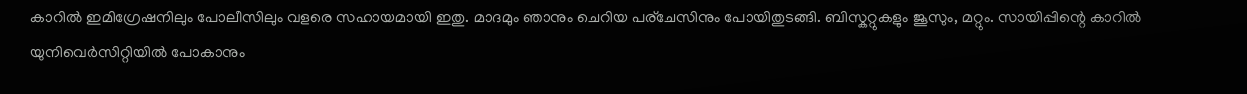കാറില്‍ ഇമിഗ്രേഷനിലും പോലീസിലും വളരെ സഹായമായി ഇതു. മാ‍ദമും ഞാനും ചെറിയ പര്ചേസിനും പോയിതുടങ്ങി. ബിസ്കറ്റുകളും ജൂസും, മറ്റും. സായിപ്പിന്റെ കാറില്‍ യുനിവെര്‍സിറ്റിയില്‍ പോകാനും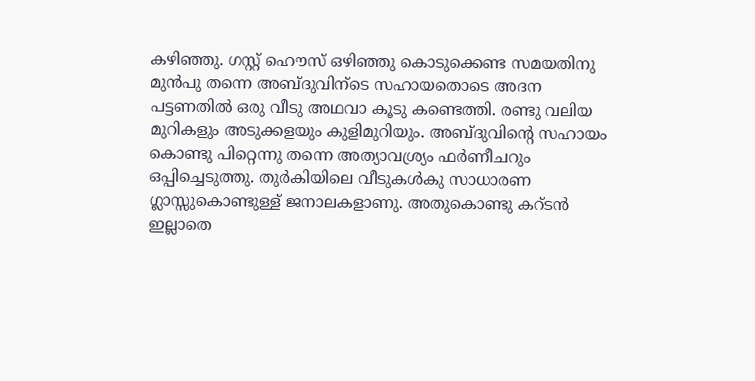കഴിഞ്ഞു. ഗസ്റ്റ് ഹൌസ് ഒഴിഞ്ഞു കൊടുക്കെണ്ട സമയതിനു മുന്‍പു തന്നെ അബ്ദുവിന്ടെ സഹായതൊടെ അദന പട്ടണതില്‍ ഒരു വീടു അഥവാ കൂടു കണ്ടെത്തി. രണ്ടു വലിയ മുറികളും അടുക്കളയും കുളിമുറിയും. അബ്ദുവിന്റെ സഹായം കൊണ്ടു പിറ്റെന്നു തന്നെ അത്യാവശ്ര്യം ഫര്‍ണീചറും ഒപ്പിച്ചെടുത്തു. തുര്‍കിയിലെ വീടുകള്‍കു സാധാരണ ഗ്ലാ‍സ്സുകൊണ്ടുള്ള് ജനാലകളാണു. അതുകൊണ്ടു കറ്ടന്‍ ഇല്ലാതെ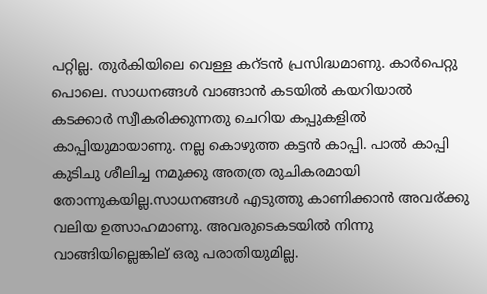പറ്റില്ല. തുര്‍കിയിലെ വെള്ള കറ്ടന്‍ പ്രസിദ്ധമാണു. കാര്‍പെറ്റു പൊലെ. സാധനങ്ങള്‍ വാങ്ങാന്‍ കടയില്‍ കയറിയാല്‍ കടക്കാര്‍ സ്വീകരിക്കുന്നതു ചെറിയ കപ്പുകളില്‍ കാപ്പിയുമായാണു. നല്ല കൊഴുത്ത കട്ടന്‍ കാപ്പി. പാല്‍ കാപ്പി കുടിചു ശീലിച്ച നമുക്കു അതത്ര രുചികരമായി തോന്നുകയില്ല.സാധനങ്ങള്‍ എടുത്തു കാണിക്കാന്‍ അവര്ക്കു വലിയ ഉത്സാഹമാണു. അവരുടെകടയില്‍ നിന്നു വാങ്ങിയില്ലെങ്കില് ഒരു പരാതിയുമില്ല.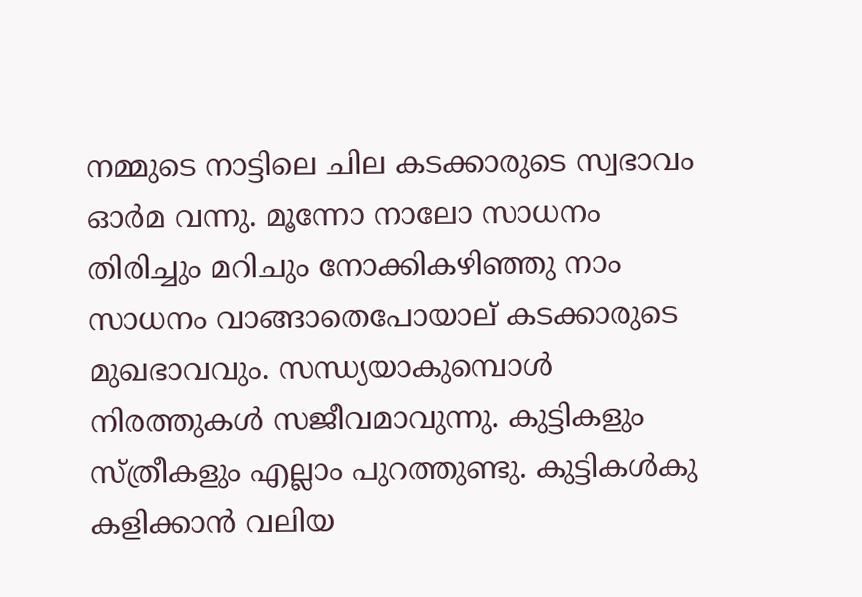നമ്മുടെ നാട്ടിലെ ചില കടക്കാരുടെ സ്വഭാവം ഓര്‍മ വന്നു. മൂന്നോ നാലോ സാധനം തിരിച്ചും മറിചും നോക്കികഴിഞ്ഞു നാം സാധനം വാങ്ങാതെപോയാല് കടക്കാരുടെ മുഖഭാവവും. സന്ധ്യയാകുമ്പൊള്‍ നിരത്തുകള്‍ സജീവമാവുന്നു. കുട്ടികളും സ്ത്രീകളും എല്ലാം പുറത്തുണ്ടു. കുട്ടികള്‍കു കളിക്കാന്‍ വലിയ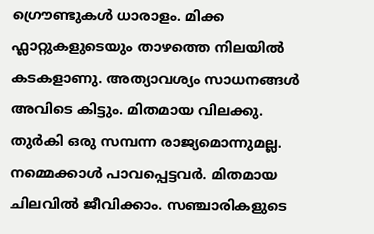ഗ്രൌണ്ടുകള്‍ ധാരാളം. മിക്ക ഫ്ലാറ്റുകളുടെയും താഴത്തെ നിലയില്‍ കടകളാണു. അത്യാവശ്യം സാധനങ്ങള്‍ അവിടെ കിട്ടും. മിതമായ വിലക്കു. തുര്‍കി ഒരു സമ്പന്ന രാജ്യമൊന്നുമല്ല. നമ്മെക്കാള്‍ പാവപ്പെട്ടവര്‍. മിതമായ ചിലവില്‍ ജീവിക്കാം. സഞ്ചാരികളുടെ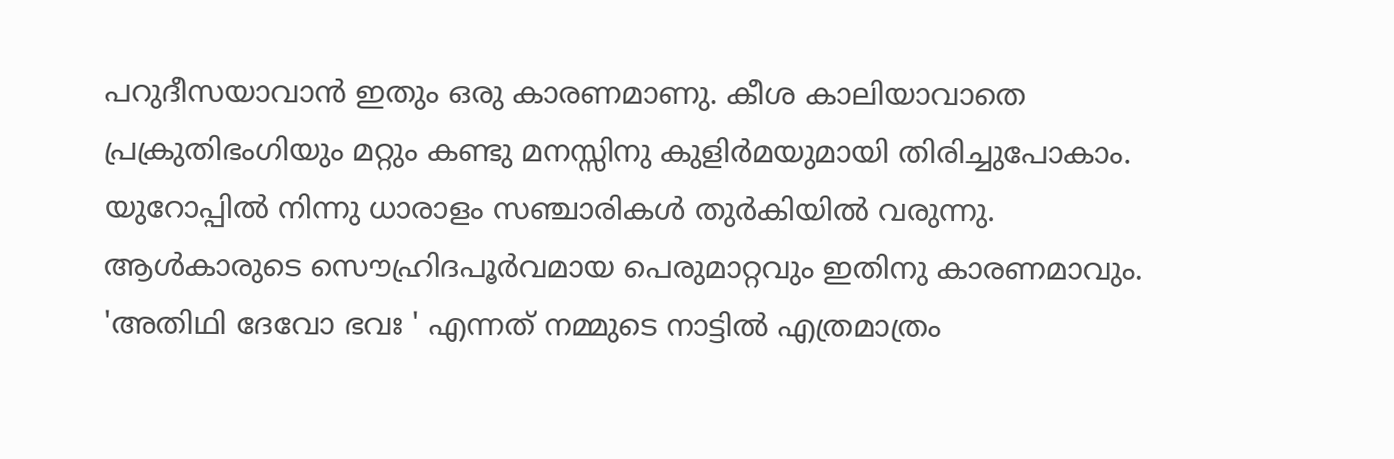പറുദീസയാവാന്‍ ഇതും ഒരു കാരണമാണു. കീശ കാലിയാവാതെ പ്രക്രുതിഭംഗിയും മറ്റും കണ്ടു മനസ്സിനു കുളിര്‍മയുമായി തിരിച്ചുപോകാം. യുറോപ്പില്‍ നിന്നു ധാരാളം സഞ്ചാരികള്‍ തുര്‍കിയില്‍ വരുന്നു. ആള്‍കാരുടെ സൌഹ്രിദപൂര്‍വമായ പെരുമാറ്റവും ഇതിനു കാരണമാവും. 'അതിഥി ദേവോ ഭവഃ ' എന്നത് നമ്മുടെ നാട്ടില്‍ എത്രമാത്രം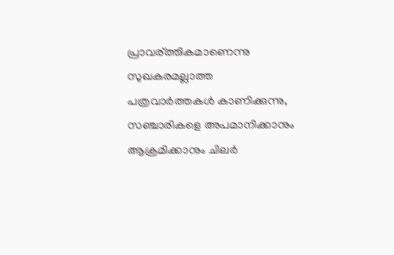പ്രാവര്ത്തികമാണെന്നു സുഖകരമല്ലാത്ത പത്രവാര്‍ത്തകള്‍ കാണിക്കുന്നു, സഞ്ചാരികളെ അപമാനിക്കാനും ആക്രമിക്കാനും ചിലര്‍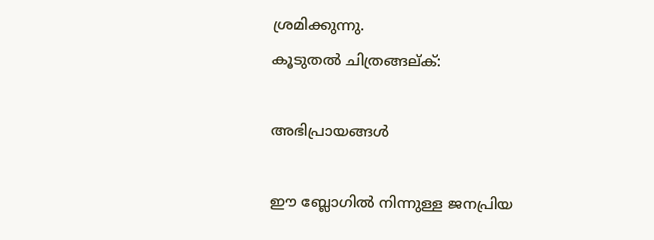ശ്രമിക്കുന്നു.
കൂടുതല്‍ ചിത്രങ്ങല്ക്:

അഭിപ്രായങ്ങള്‍

ഈ ബ്ലോഗിൽ നിന്നുള്ള ജനപ്രിയ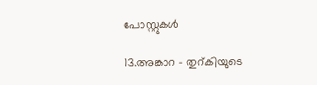പോസ്റ്റുകള്‍‌

13.അങ്കാറ – തുറ്കിയുടെ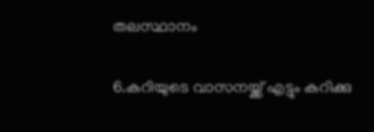തലസ്ഥാനം

6.കറിയുടെ വാസനയ്ക്ക് എട്ടും കറിക്കു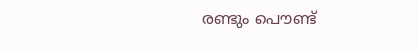രണ്ടും പൌണ്ട്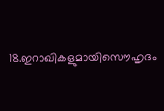18.ഇറാഖികളുമായിസൌഹൃദം